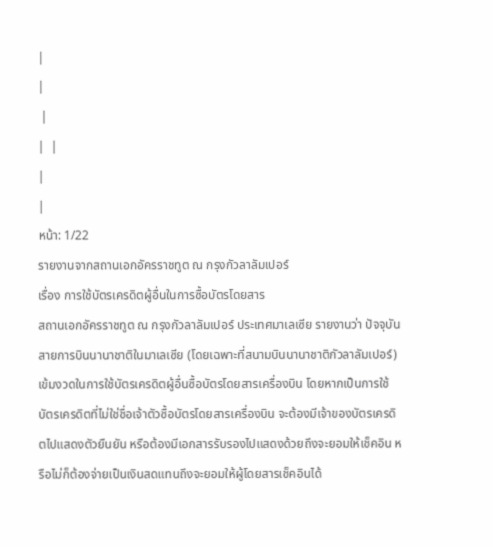|
|
 |
|  |
|
|
หน้า: 1/22
รายงานจากสถานเอกอัครราชทูต ณ กรุงกัวลาลัมเปอร์
เรื่อง การใช้บัตรเครดิตผู้อื่นในการซื้อบัตรโดยสาร
สถานเอกอัครราชทูต ณ กรุงกัวลาลัมเปอร์ ประเทศมาเลเซีย รายงานว่า ปัจจุบันสายการบินนานาชาติในมาเลเซีย (โดยเฉพาะที่สนามบินนานาชาติกัวลาลัมเปอร์) เข้มงวดในการใช้บัตรเครดิตผู้อื่นซื้อบัตรโดยสารเครื่องบิน โดยหากเป็นการใช้บัตรเครดิตที่ไม่ใช่ชื่อเจ้าตัวซื้อบัตรโดยสารเครื่องบิน จะต้องมีเจ้าของบัตรเครดิตไปแสดงตัวยืนยัน หรือต้องมีเอกสารรับรองไปแสดงด้วยถึงจะยอมให้เช็คอิน หรือไม่ก็ต้องจ่ายเป็นเงินสดแทนถึงจะยอมให้ผู้โดยสารเช็คอินได้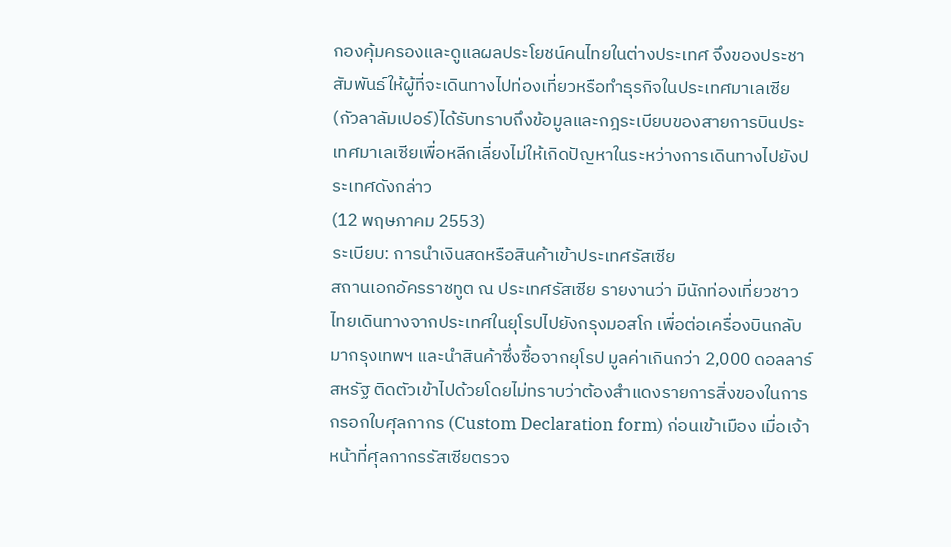กองคุ้มครองและดูแลผลประโยชน์คนไทยในต่างประเทศ จึงของประชาสัมพันธ์ให้ผู้ที่จะเดินทางไปท่องเที่ยวหรือทำธุรกิจในประเทศมาเลเซีย (กัวลาลัมเปอร์)ได้รับทราบถึงข้อมูลและกฎระเบียบของสายการบินประเทศมาเลเซียเพื่อหลีกเลี่ยงไม่ให้เกิดปัญหาในระหว่างการเดินทางไปยังประเทศดังกล่าว
(12 พฤษภาคม 2553)
ระเบียบ: การนำเงินสดหรือสินค้าเข้าประเทศรัสเซีย
สถานเอกอัครราชทูต ณ ประเทศรัสเซีย รายงานว่า มีนักท่องเที่ยวชาวไทยเดินทางจากประเทศในยุโรปไปยังกรุงมอสโก เพื่อต่อเครื่องบินกลับมากรุงเทพฯ และนำสินค้าซึ่งซื้อจากยุโรป มูลค่าเกินกว่า 2,000 ดอลลาร์สหรัฐ ติดตัวเข้าไปด้วยโดยไม่ทราบว่าต้องสำแดงรายการสิ่งของในการกรอกใบศุลกากร (Custom Declaration form) ก่อนเข้าเมือง เมื่อเจ้าหน้าที่ศุลกากรรัสเซียตรวจ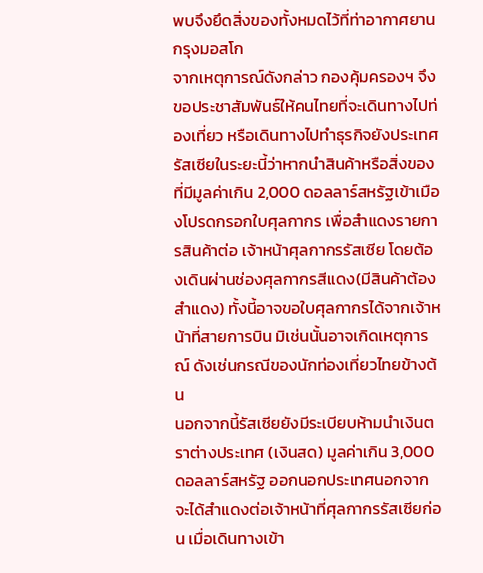พบจึงยึดสิ่งของทั้งหมดไว้ที่ท่าอากาศยานกรุงมอสโก
จากเหตุการณ์ดังกล่าว กองคุ้มครองฯ จึงขอประชาสัมพันธ์ให้คนไทยที่จะเดินทางไปท่องเที่ยว หรือเดินทางไปทำธุรกิจยังประเทศรัสเซียในระยะนี้ว่าหากนำสินค้าหรือสิ่งของที่มีมูลค่าเกิน 2,000 ดอลลาร์สหรัฐเข้าเมืองโปรดกรอกใบศุลกากร เพื่อสำแดงรายการสินค้าต่อ เจ้าหน้าศุลกากรรัสเซีย โดยต้องเดินผ่านช่องศุลกากรสีแดง(มีสินค้าต้องสำแดง) ทั้งนี้อาจขอใบศุลกากรได้จากเจ้าหน้าที่สายการบิน มิเช่นนั้นอาจเกิดเหตุการณ์ ดังเช่นกรณีของนักท่องเที่ยวไทยข้างต้น
นอกจากนี้รัสเซียยังมีระเบียบห้ามนำเงินตราต่างประเทศ (เงินสด) มูลค่าเกิน 3,000 ดอลลาร์สหรัฐ ออกนอกประเทศนอกจากจะได้สำแดงต่อเจ้าหน้าที่ศุลกากรรัสเซียก่อน เมื่อเดินทางเข้า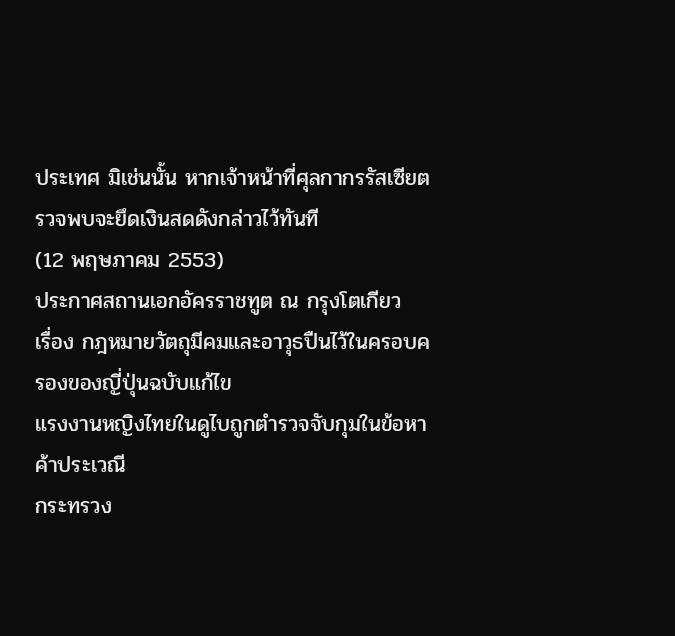ประเทศ มิเช่นนั้น หากเจ้าหน้าที่ศุลกากรรัสเซียตรวจพบจะยึดเงินสดดังกล่าวไว้ทันที
(12 พฤษภาคม 2553)
ประกาศสถานเอกอัครราชทูต ณ กรุงโตเกียว
เรื่อง กฎหมายวัตถุมีคมและอาวุธปืนไว้ในครอบครองของญี่ปุ่นฉบับแก้ไข
แรงงานหญิงไทยในดูไบถูกตำรวจจับกุมในข้อหาค้าประเวณี
กระทรวง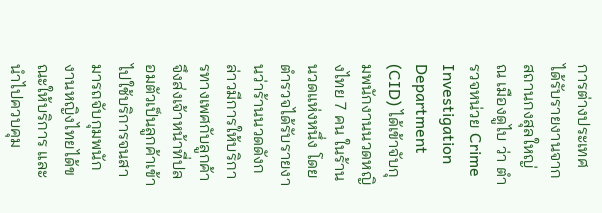การต่างประเทศ ได้รับรายงานจากสถานกงสุลใหญ่ ณ เมืองดูไบ ว่า ตำรวจหน่วย Crime Investigation Department (CID) ได้เข้าจับกุมพนักงานนวดหญิงไทย 7 คน ในร้านนวดแห่งหนึ่ง โดยตำรวจได้รับรายงานว่าร้านนวดดังกล่าวมีการให้บริการทางเพศกับลูกค้า จึงส่งเจ้าหน้าที่ปลอมตัวเป็นลูกค้าเข้าไปใช้บริการจนสามารถจับกุมพนักงานหญิงไทยได้ขณะให้บริการ และนำไปควบคุม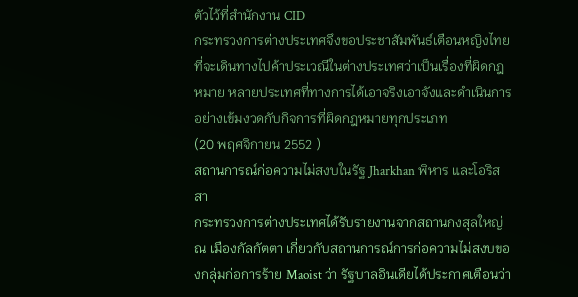ตัวไว้ที่สำนักงาน CID
กระทรวงการต่างประเทศจึงขอประชาสัมพันธ์เตือนหญิงไทยที่จะเดินทางไปค้าประเวณีในต่างประเทศว่าเป็นเรื่องที่ผิดกฎหมาย หลายประเทศที่ทางการได้เอาจริงเอาจังและดำเนินการอย่างเข้มงวดกับกิจการที่ผิดกฎหมายทุกประเภท
(20 พฤศจิกายน 2552 )
สถานการณ์ก่อความไม่สงบในรัฐ Jharkhan พิหาร และโอริสสา
กระทรวงการต่างประเทศได้รับรายงานจากสถานกงสุลใหญ่ ณ เมืองกัลกัตตา เกี่ยวกับสถานการณ์การก่อความไม่สงบของกลุ่มก่อการร้าย Maoist ว่า รัฐบาลอินเดียได้ประกาศเตือนว่า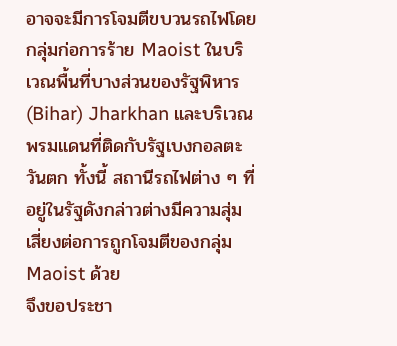อาจจะมีการโจมตีขบวนรถไฟโดยกลุ่มก่อการร้าย Maoist ในบริเวณพื้นที่บางส่วนของรัฐพิหาร (Bihar) Jharkhan และบริเวณพรมแดนที่ติดกับรัฐเบงกอลตะวันตก ทั้งนี้ สถานีรถไฟต่าง ๆ ที่อยู่ในรัฐดังกล่าวต่างมีความสุ่มเสี่ยงต่อการถูกโจมตีของกลุ่ม Maoist ด้วย
จึงขอประชา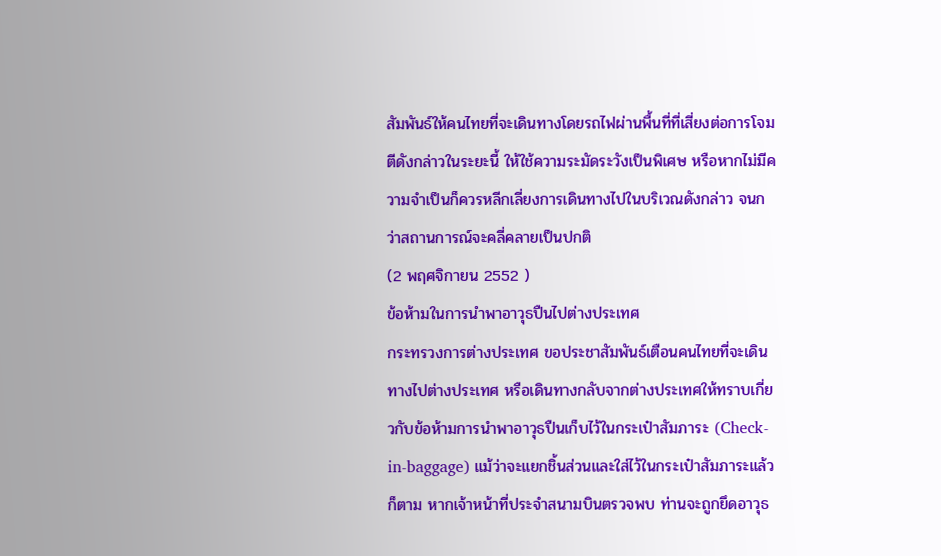สัมพันธ์ให้คนไทยที่จะเดินทางโดยรถไฟผ่านพื้นที่ที่เสี่ยงต่อการโจมตีดังกล่าวในระยะนี้ ให้ใช้ความระมัดระวังเป็นพิเศษ หรือหากไม่มีความจำเป็นก็ควรหลีกเลี่ยงการเดินทางไปในบริเวณดังกล่าว จนกว่าสถานการณ์จะคลี่คลายเป็นปกติ
(2 พฤศจิกายน 2552 )
ข้อห้ามในการนำพาอาวุธปืนไปต่างประเทศ
กระทรวงการต่างประเทศ ขอประชาสัมพันธ์เตือนคนไทยที่จะเดินทางไปต่างประเทศ หรือเดินทางกลับจากต่างประเทศให้ทราบเกี่ยวกับข้อห้ามการนำพาอาวุธปืนเก็บไว้ในกระเป๋าสัมภาระ (Check-in-baggage) แม้ว่าจะแยกชิ้นส่วนและใส่ไว้ในกระเป๋าสัมภาระแล้วก็ตาม หากเจ้าหน้าที่ประจำสนามบินตรวจพบ ท่านจะถูกยึดอาวุธ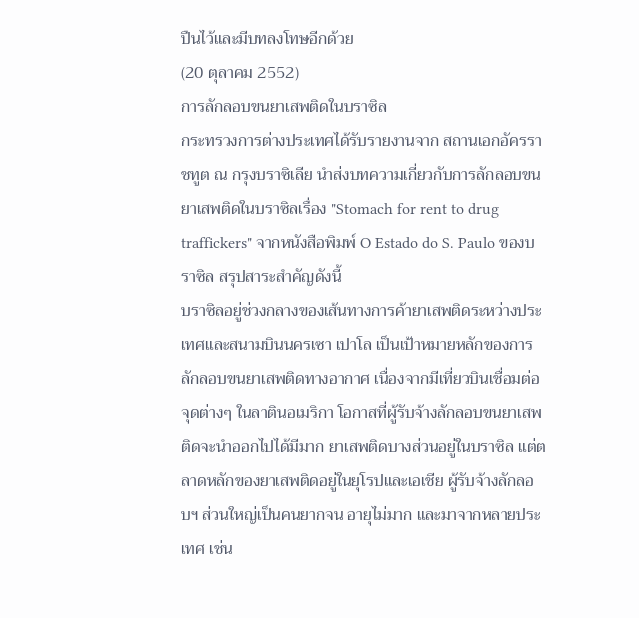ปืนไว้และมีบทลงโทษอีกด้วย
(20 ตุลาคม 2552)
การลักลอบขนยาเสพติดในบราซิล
กระทรวงการต่างประเทศได้รับรายงานจาก สถานเอกอัครราชทูต ณ กรุงบราซิเลีย นำส่งบทความเกี่ยวกับการลักลอบขนยาเสพติดในบราซิลเรื่อง "Stomach for rent to drug traffickers" จากหนังสือพิมพ์ O Estado do S. Paulo ของบราซิล สรุปสาระสำคัญดังนี้
บราซิลอยู่ช่วงกลางของเส้นทางการค้ายาเสพติดระหว่างประเทศและสนามบินนครเซา เปาโล เป็นเป้าหมายหลักของการลักลอบขนยาเสพติดทางอากาศ เนื่องจากมีเที่ยวบินเชื่อมต่อจุดต่างๆ ในลาตินอเมริกา โอกาสที่ผู้รับจ้างลักลอบขนยาเสพติดจะนำออกไปได้มีมาก ยาเสพติดบางส่วนอยู่ในบราซิล แต่ตลาดหลักของยาเสพติดอยู่ในยุโรปและเอเชีย ผู้รับจ้างลักลอบฯ ส่วนใหญ่เป็นคนยากจน อายุไม่มาก และมาจากหลายประเทศ เช่น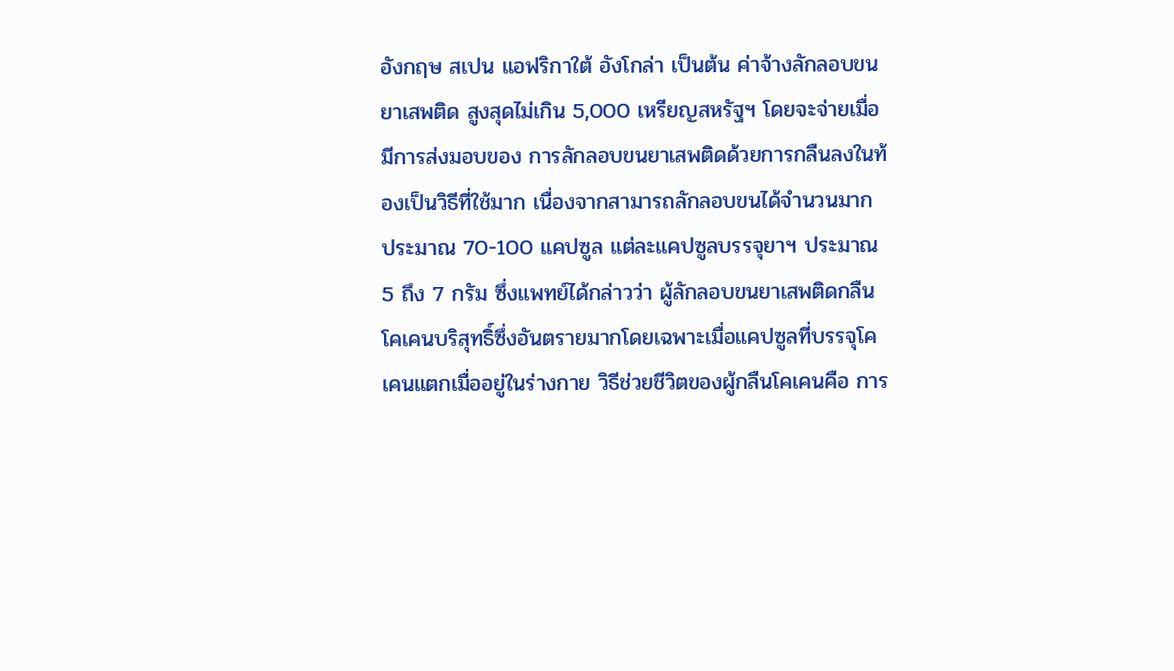อังกฤษ สเปน แอฟริกาใต้ อังโกล่า เป็นต้น ค่าจ้างลักลอบขนยาเสพติด สูงสุดไม่เกิน 5,000 เหรียญสหรัฐฯ โดยจะจ่ายเมื่อมีการส่งมอบของ การลักลอบขนยาเสพติดด้วยการกลืนลงในท้องเป็นวิธีที่ใช้มาก เนื่องจากสามารถลักลอบขนได้จำนวนมาก ประมาณ 70-100 แคปซูล แต่ละแคปซูลบรรจุยาฯ ประมาณ 5 ถึง 7 กรัม ซึ่งแพทย์ได้กล่าวว่า ผู้ลักลอบขนยาเสพติดกลืนโคเคนบริสุทธิ์ซึ่งอันตรายมากโดยเฉพาะเมื่อแคปซูลที่บรรจุโคเคนแตกเมื่ออยู่ในร่างกาย วิธีช่วยชีวิตของผู้กลืนโคเคนคือ การ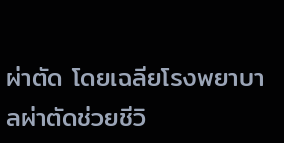ผ่าตัด โดยเฉลียโรงพยาบาลผ่าตัดช่วยชีวิ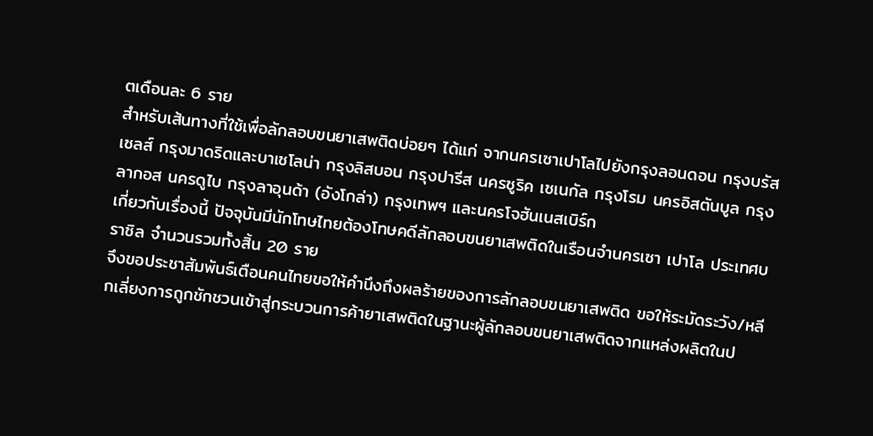ตเดือนละ 6 ราย
สำหรับเส้นทางที่ใช้เพื่อลักลอบขนยาเสพติดบ่อยๆ ได้แก่ จากนครเซาเปาโลไปยังกรุงลอนดอน กรุงบรัสเซลส์ กรุงมาดริดและบาเซโลน่า กรุงลิสบอน กรุงปารีส นครซูริค เซเนกัล กรุงโรม นครอิสตันบูล กรุงลากอส นครดูไบ กรุงลาอุนด้า (อังโกล่า) กรุงเทพฯ และนครโจฮันเนสเบิร์ก
เกี่ยวกับเรื่องนี้ ปัจจุบันมีนักโทษไทยต้องโทษคดีลักลอบขนยาเสพติดในเรือนจำนครเซา เปาโล ประเทศบราซิล จำนวนรวมทั้งสิ้น 20 ราย
จึงขอประชาสัมพันธ์เตือนคนไทยขอให้คำนึงถึงผลร้ายของการลักลอบขนยาเสพติด ขอให้ระมัดระวัง/หลีกเลี่ยงการถูกชักชวนเข้าสู่กระบวนการค้ายาเสพติดในฐานะผู้ลักลอบขนยาเสพติดจากแหล่งผลิตในป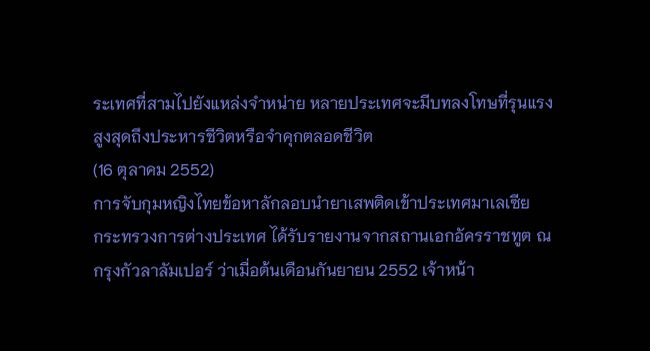ระเทศที่สามไปยังแหล่งจำหน่าย หลายประเทศจะมีบทลงโทษที่รุนแรงสูงสุดถึงประหารชีวิตหรือจำคุกตลอดชีวิต
(16 ตุลาคม 2552)
การจับกุมหญิงไทยข้อหาลักลอบนำยาเสพติดเข้าประเทศมาเลเซีย
กระทรวงการต่างประเทศ ได้รับรายงานจากสถานเอกอัครราชทูต ณ กรุงกัวลาลัมเปอร์ ว่าเมื่อต้นเดือนกันยายน 2552 เจ้าหน้า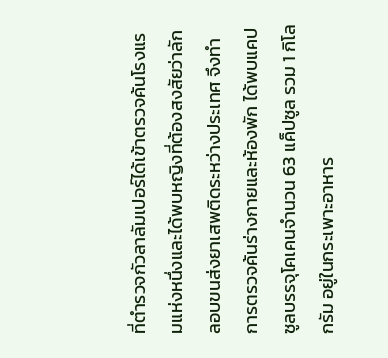ที่ตำรวจกัวลาลัมเปอร์ได้เข้าตรวจค้นโรงแรมแห่งหนึ่งและได้พบหญิงที่ต้องสงสัยว่าลักลอบขนส่งยาเสพติดระหว่างประเทศ จึงทำการตรวจค้นร่างกายและห้องพัก ได้พบแคปซูลบรรจุโคเคนจำนวน 63 แค็ปซูล รวม 1 กิโลกรัม อยู่ในกระเพาะอาหาร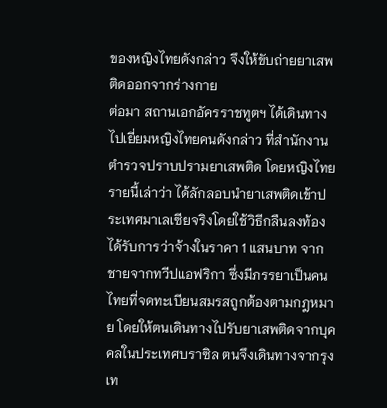ของหญิงไทยดังกล่าว จึงให้ขับถ่ายยาเสพติดออกจากร่างกาย
ต่อมา สถานเอกอัครราชทูตฯ ได้เดินทางไปเยี่ยมหญิงไทยคนดังกล่าว ที่สำนักงานตำรวจปราบปรามยาเสพติด โดยหญิงไทยรายนี้เล่าว่า ได้ลักลอบนำยาเสพติดเข้าประเทศมาเลเซียจริงโดยใช้วิธีกลืนลงท้อง ได้รับการว่าจ้างในราคา 1 แสนบาท จากชายจากทวีปแอฟริกา ซึ่งมีภรรยาเป็นคนไทยที่จดทะเบียนสมรสถูกต้องตามกฎหมาย โดยให้ตนเดินทางไปรับยาเสพติดจากบุคคลในประเทศบราซิล ตนจึงเดินทางจากรุงเท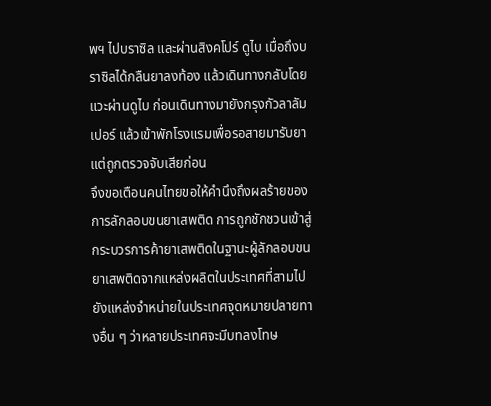พฯ ไปบราซิล และผ่านสิงคโปร์ ดูไบ เมื่อถึงบราซิลได้กลืนยาลงท้อง แล้วเดินทางกลับโดยแวะผ่านดูไบ ก่อนเดินทางมายังกรุงกัวลาลัมเปอร์ แล้วเข้าพักโรงแรมเพื่อรอสายมารับยา แต่ถูกตรวจจับเสียก่อน
จึงขอเตือนคนไทยขอให้คำนึงถึงผลร้ายของการลักลอบขนยาเสพติด การถูกชักชวนเข้าสู่กระบวรการค้ายาเสพติดในฐานะผู้ลักลอบขนยาเสพติดจากแหล่งผลิตในประเทศที่สามไปยังแหล่งจำหน่ายในประเทศจุดหมายปลายทางอื่น ๆ ว่าหลายประเทศจะมีบทลงโทษ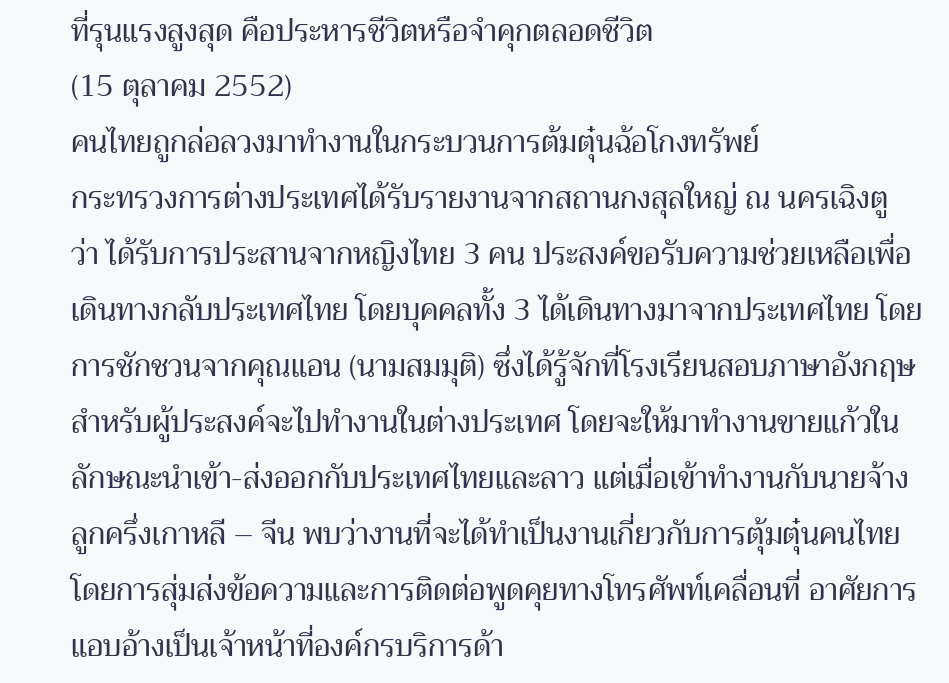ที่รุนแรงสูงสุด คือประหารชีวิตหรือจำคุกตลอดชีวิต
(15 ตุลาคม 2552)
คนไทยถูกล่อลวงมาทำงานในกระบวนการต้มตุ๋นฉ้อโกงทรัพย์
กระทรวงการต่างประเทศได้รับรายงานจากสถานกงสุลใหญ่ ณ นครเฉิงตู ว่า ได้รับการประสานจากหญิงไทย 3 คน ประสงค์ขอรับความช่วยเหลือเพื่อเดินทางกลับประเทศไทย โดยบุคคลทั้ง 3 ได้เดินทางมาจากประเทศไทย โดยการชักชวนจากคุณแอน (นามสมมุติ) ซึ่งได้รู้จักที่โรงเรียนสอบภาษาอังกฤษสำหรับผู้ประสงค์จะไปทำงานในต่างประเทศ โดยจะให้มาทำงานขายแก้วในลักษณะนำเข้า-ส่งออกกับประเทศไทยและลาว แต่เมื่อเข้าทำงานกับนายจ้างลูกครึ่งเกาหลี – จีน พบว่างานที่จะได้ทำเป็นงานเกี่ยวกับการตุ้มตุ๋นคนไทยโดยการสุ่มส่งข้อความและการติดต่อพูดคุยทางโทรศัพท์เคลื่อนที่ อาศัยการแอบอ้างเป็นเจ้าหน้าที่องค์กรบริการด้า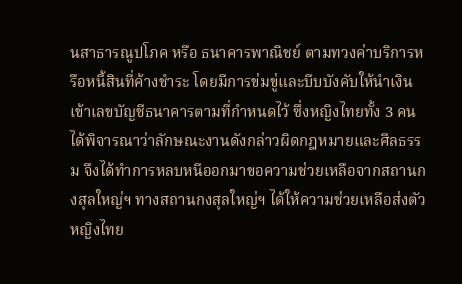นสาธารณูปโภค หรือ ธนาคารพาณิชย์ ตามทวงค่าบริการหรือหนี้สินที่ค้างชำระ โดยมีการข่มขู่และบีบบังคับให้นำเงินเข้าเลขบัญชีธนาคารตามที่กำหนดไว้ ซึ่งหญิงไทยทั้ง 3 คน ได้พิจารณาว่าลักษณะงานดังกล่าวผิดกฎหมายและศีลธรรม จึงได้ทำการหลบหนีออกมาขอความช่วยเหลือจากสถานกงสุลใหญ่ฯ ทางสถานกงสุลใหญ่ฯ ได้ให้ความช่วยเหลือส่งตัวหญิงไทย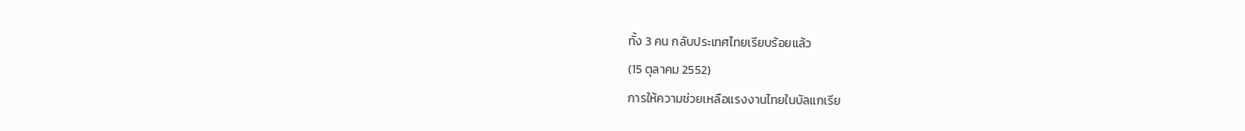ทั้ง 3 คน กลับประเทศไทยเรียบร้อยแล้ว
(15 ตุลาคม 2552)
การให้ความช่วยเหลือแรงงานไทยในบัลแกเรีย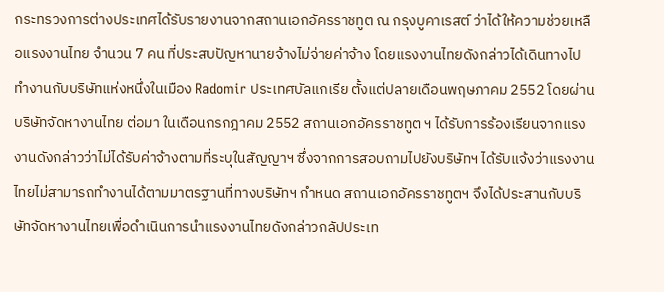กระทรวงการต่างประเทศได้รับรายงานจากสถานเอกอัครราชทูต ณ กรุงบูคาเรสต์ ว่าได้ให้ความช่วยเหลือแรงงานไทย จำนวน 7 คน ที่ประสบปัญหานายจ้างไม่จ่ายค่าจ้าง โดยแรงงานไทยดังกล่าวได้เดินทางไปทำงานกับบริษัทแห่งหนึ่งในเมือง Radomir ประเทศบัลแกเรีย ตั้งแต่ปลายเดือนพฤษภาคม 2552 โดยผ่านบริษัทจัดหางานไทย ต่อมา ในเดือนกรกฎาคม 2552 สถานเอกอัครราชทูต ฯ ได้รับการร้องเรียนจากแรงงานดังกล่าวว่าไม่ได้รับค่าจ้างตามที่ระบุในสัญญาฯ ซึ่งจากการสอบถามไปยังบริษัทฯ ได้รับแจ้งว่าแรงงานไทยไม่สามารถทำงานได้ตามมาตรฐานที่ทางบริษัทฯ กำหนด สถานเอกอัครราชทูตฯ จึงได้ประสานกับบริษัทจัดหางานไทยเพื่อดำเนินการนำแรงงานไทยดังกล่าวกลัปประเท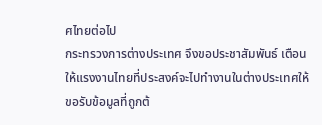ศไทยต่อไป
กระทรวงการต่างประเทศ จึงขอประชาสัมพันธ์ เตือนให้แรงงานไทยที่ประสงค์จะไปทำงานในต่างประเทศให้ขอรับข้อมูลที่ถูกต้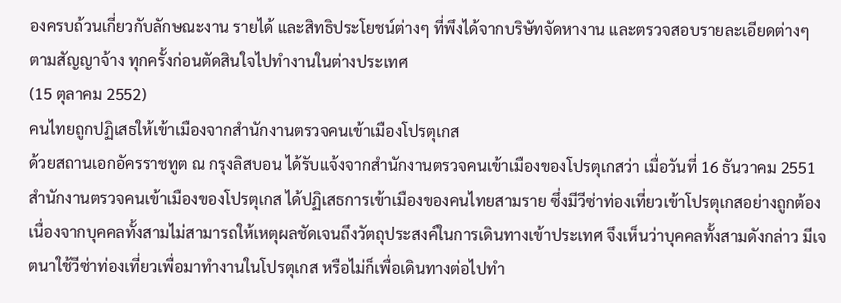องครบถ้วนเกี่ยวกับลักษณะงาน รายได้ และสิทธิประโยชน์ต่างๆ ที่พึงได้จากบริษัทจัดหางาน และตรวจสอบรายละเอียดต่างๆ ตามสัญญาจ้าง ทุกครั้งก่อนตัดสินใจไปทำงานในต่างประเทศ
(15 ตุลาคม 2552)
คนไทยถูกปฏิเสธให้เข้าเมืองจากสำนักงานตรวจคนเข้าเมืองโปรตุเกส
ด้วยสถานเอกอัครราชทูต ณ กรุงลิสบอน ได้รับแจ้งจากสำนักงานตรวจคนเข้าเมืองของโปรตุเกสว่า เมื่อวันที่ 16 ธันวาคม 2551 สำนักงานตรวจคนเข้าเมืองของโปรตุเกส ได้ปฏิเสธการเข้าเมืองของคนไทยสามราย ซึ่งมีวีซ่าท่องเที่ยวเข้าโปรตุเกสอย่างถูกต้อง เนื่องจากบุคคลทั้งสามไม่สามารถให้เหตุผลชัดเจนถึงวัตถุประสงค์ในการเดินทางเข้าประเทศ จึงเห็นว่าบุคคลทั้งสามดังกล่าว มีเจตนาใช้วีซ่าท่องเที่ยวเพื่อมาทำงานในโปรตุเกส หรือไม่ก็เพื่อเดินทางต่อไปทำ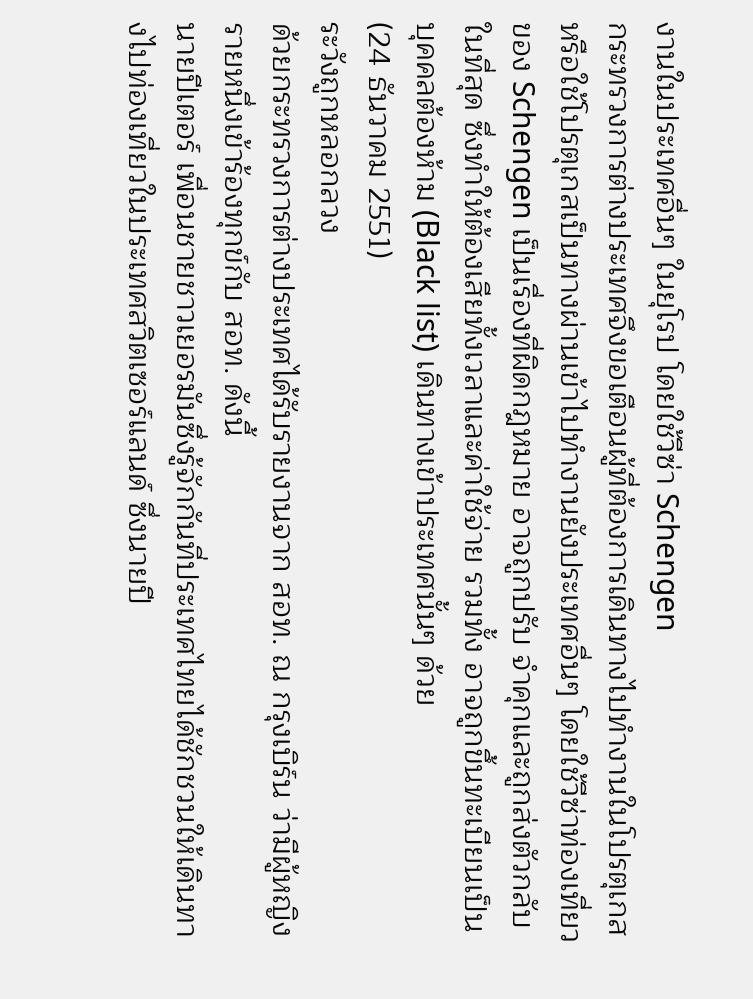งานในประเทศอื่นๆ ในยุโรป โดยใช้วีซ่า Schengen
กระทรวงการต่างประเทศจึงขอเตือนผู้ที่ต้องการเดินทางไปทำงานในโปรตุเกส หรือใช้โปรตุเกสเป็นทางผ่านเข้าไปทำงานยังประเทศอื่นๆ โดยใช้วีซ่าท่องเที่ยวของ Schengen เป็นเรื่องที่ผิดกฎหมาย อาจถูกปรับ จำคุกและถูกส่งตัวกลับในที่สุด ซึ่งทำให้ต้องเสียทั้งเวลาและค่าใช้จ่าย รวมทั้ง อาจถูกขึ้นทะเบียนเป็นบุคคลต้องห้าม (Black list) เดินทางเข้าประเทศนั้นๆ ด้วย
(24 ธันวาคม 2551)
ระวังถูกหลอกลวง
ด้วยกระทรวงการต่างประเทศได้รับรายงานจาก สอท. ณ กรุงเบิร์น ว่ามีผู้หญิงรายหนึ่งเข้าร้องทุกข์กับ สอท. ดังนี้
นายปีเตอร์ เพื่อนชายชาวเยอรมันซึ่งรู้จักกันที่ประเทศไทยได้ชักชวนให้เดินทางไปท่องเที่ยวในประเทศสวิตเซอร์แลนด์ ซึ่งนายปี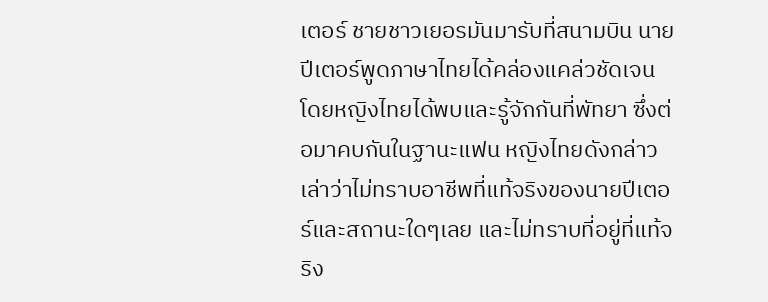เตอร์ ชายชาวเยอรมันมารับที่สนามบิน นายปีเตอร์พูดภาษาไทยได้คล่องแคล่วชัดเจน โดยหญิงไทยได้พบและรู้จักกันที่พัทยา ซึ่งต่อมาคบกันในฐานะแฟน หญิงไทยดังกล่าวเล่าว่าไม่ทราบอาชีพที่แท้จริงของนายปีเตอร์และสถานะใดๆเลย และไม่ทราบที่อยู่ที่แท้จริง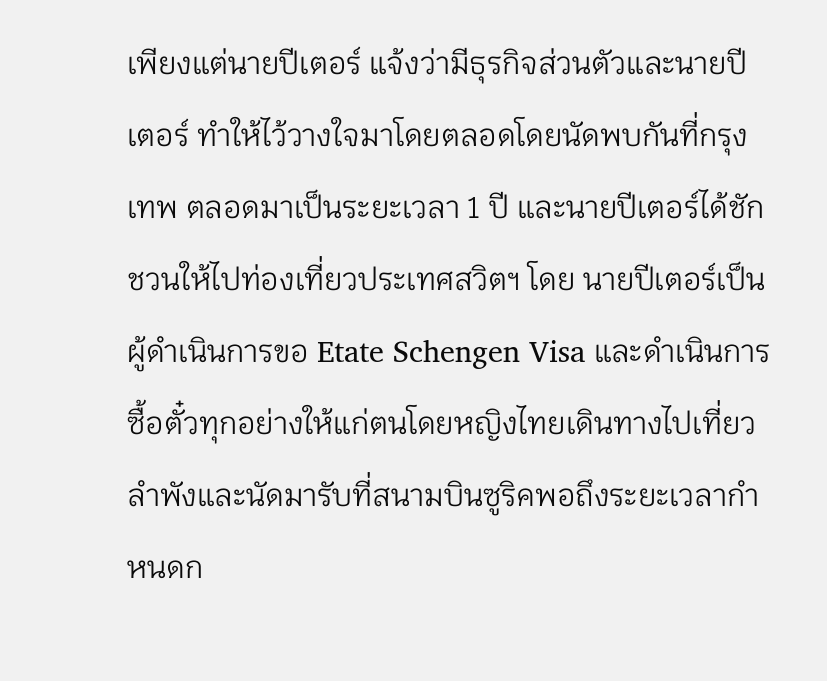เพียงแต่นายปีเตอร์ แจ้งว่ามีธุรกิจส่วนตัวและนายปีเตอร์ ทำให้ไว้วางใจมาโดยตลอดโดยนัดพบกันที่กรุงเทพ ตลอดมาเป็นระยะเวลา 1 ปี และนายปีเตอร์ได้ชักชวนให้ไปท่องเที่ยวประเทศสวิตฯ โดย นายปีเตอร์เป็นผู้ดำเนินการขอ Etate Schengen Visa และดำเนินการซื้อตั๋วทุกอย่างให้แก่ตนโดยหญิงไทยเดินทางไปเที่ยวลำพังและนัดมารับที่สนามบินซูริคพอถึงระยะเวลากำหนดก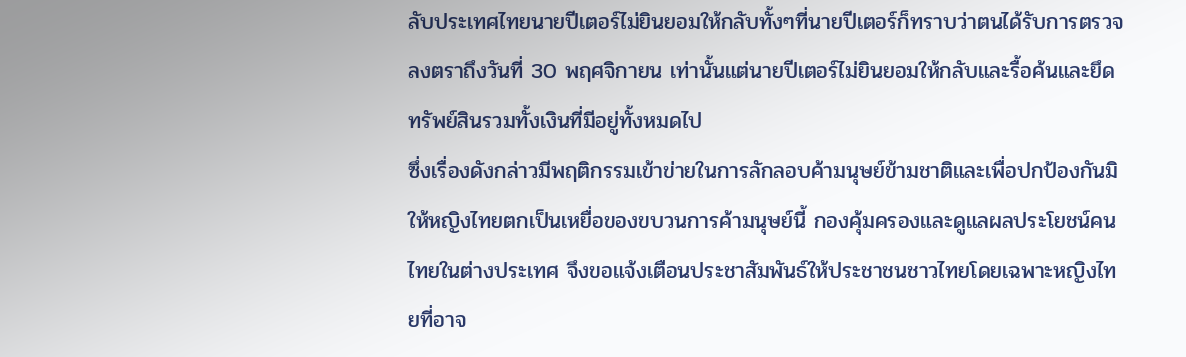ลับประเทศไทยนายปีเตอร์ไม่ยินยอมให้กลับทั้งๆที่นายปีเตอร์ก็ทราบว่าตนได้รับการตรวจลงตราถึงวันที่ 30 พฤศจิกายน เท่านั้นแต่นายปีเตอร์ไม่ยินยอมให้กลับและรื้อค้นและยึดทรัพย์สินรวมทั้งเงินที่มีอยู่ทั้งหมดไป
ซึ่งเรื่องดังกล่าวมีพฤติกรรมเข้าข่ายในการลักลอบค้ามนุษย์ข้ามชาติและเพื่อปกป้องกันมิให้หญิงไทยตกเป็นเหยื่อของขบวนการค้ามนุษย์นี้ กองคุ้มครองและดูแลผลประโยชน์คนไทยในต่างประเทศ จึงขอแจ้งเตือนประชาสัมพันธ์ให้ประชาชนชาวไทยโดยเฉพาะหญิงไทยที่อาจ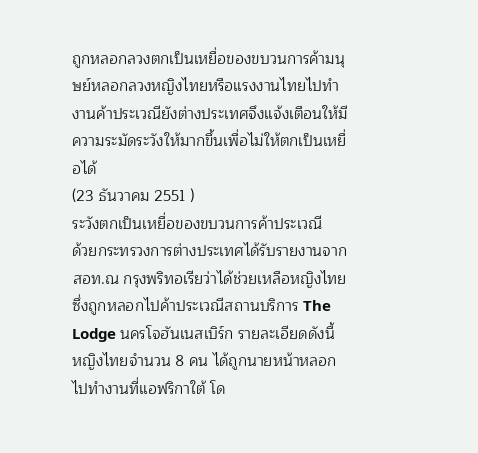ถูกหลอกลวงตกเป็นเหยื่อของขบวนการค้ามนุษย์หลอกลวงหญิงไทยหรือแรงงานไทยไปทำงานค้าประเวณียังต่างประเทศจึงแจ้งเตือนให้มีความระมัดระวังให้มากขึ้นเพื่อไม่ให้ตกเป็นเหยื่อได้
(23 ธันวาคม 2551 )
ระวังตกเป็นเหยื่อของขบวนการค้าประเวณี
ด้วยกระทรวงการต่างประเทศได้รับรายงานจาก สอท.ณ กรุงพริทอเรียว่าได้ช่วยเหลือหญิงไทยซึ่งถูกหลอกไปค้าประเวณีสถานบริการ The Lodge นครโจฮันเนสเบิร์ก รายละเอียดดังนี้
หญิงไทยจำนวน 8 คน ได้ถูกนายหน้าหลอกไปทำงานที่แอฟริกาใต้ โด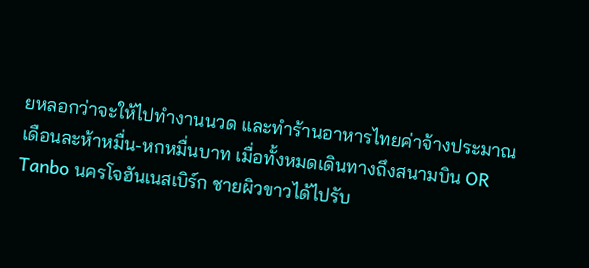ยหลอกว่าจะให้ไปทำงานนวด และทำร้านอาหารไทยค่าจ้างประมาณเดือนละห้าหมื่น-หกหมื่นบาท เมื่อทั้งหมดเดินทางถึงสนามบิน OR Tanbo นครโจฮันเนสเบิร์ก ชายผิวขาวได้ไปรับ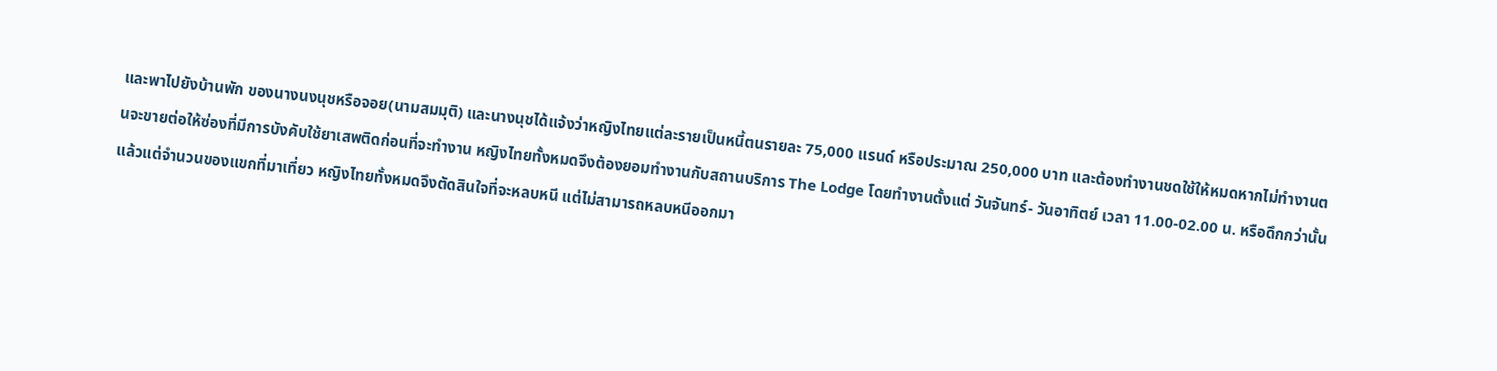และพาไปยังบ้านพัก ของนางนงนุชหรือจอย(นามสมมุติ) และนางนุชได้แจ้งว่าหญิงไทยแต่ละรายเป็นหนี้ตนรายละ 75,000 แรนด์ หรือประมาณ 250,000 บาท และต้องทำงานชดใช้ให้หมดหากไม่ทำงานตนจะขายต่อให้ซ่องที่มีการบังคับใช้ยาเสพติดก่อนที่จะทำงาน หญิงไทยทั้งหมดจึงต้องยอมทำงานกับสถานบริการ The Lodge โดยทำงานตั้งแต่ วันจันทร์- วันอาทิตย์ เวลา 11.00-02.00 น. หรือดึกกว่านั้นแล้วแต่จำนวนของแขกที่มาเที่ยว หญิงไทยทั้งหมดจึงตัดสินใจที่จะหลบหนี แต่ไม่สามารถหลบหนีออกมา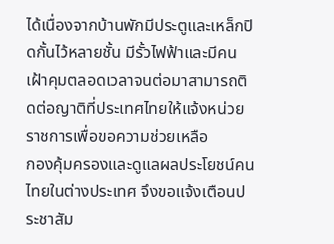ได้เนื่องจากบ้านพักมีประตูและเหล็กปิดกั้นไว้หลายชั้น มีรั้วไฟฟ้าและมีคนเฝ้าคุมตลอดเวลาจนต่อมาสามารถติดต่อญาติที่ประเทศไทยให้แจ้งหน่วยราชการเพื่อขอความช่วยเหลือ
กองคุ้มครองและดูแลผลประโยชน์คนไทยในต่างประเทศ จึงขอแจ้งเตือนประชาสัม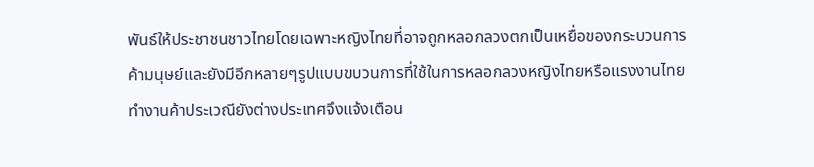พันธ์ให้ประชาชนชาวไทยโดยเฉพาะหญิงไทยที่อาจถูกหลอกลวงตกเป็นเหยื่อของกระบวนการค้ามนุษย์และยังมีอีกหลายๆรูปแบบขบวนการที่ใช้ในการหลอกลวงหญิงไทยหรือแรงงานไทยทำงานค้าประเวณียังต่างประเทศจึงแจ้งเตือน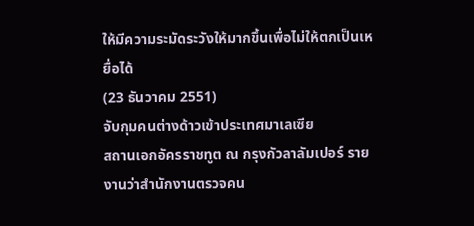ให้มีความระมัดระวังให้มากขึ้นเพื่อไม่ให้ตกเป็นเหยื่อได้
(23 ธันวาคม 2551)
จับกุมคนต่างด้าวเข้าประเทศมาเลเซีย
สถานเอกอัครราชทูต ณ กรุงกัวลาลัมเปอร์ รายงานว่าสำนักงานตรวจคน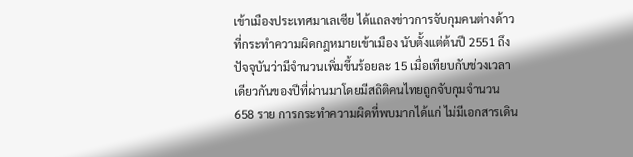เข้าเมืองประเทศมาเลเซีย ได้แถลงข่าวการจับกุมคนต่างด้าวที่กระทำความผิดกฎหมายเข้าเมือง นับตั้งแต่ต้นปี 2551 ถึงปัจจุบันว่ามีจำนวนเพิ่มขึ้นร้อยละ 15 เมื่อเทียบกับช่วงเวลาเดียวกันของปีที่ผ่านมาโดยมีสถิติคนไทยถูกจับกุมจำนวน 658 ราย การกระทำความผิดที่พบมากได้แก่ ไม่มีเอกสารเดิน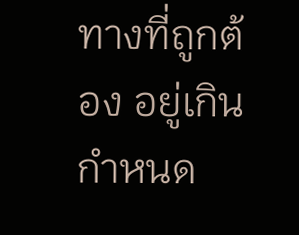ทางที่ถูกต้อง อยู่เกินกำหนด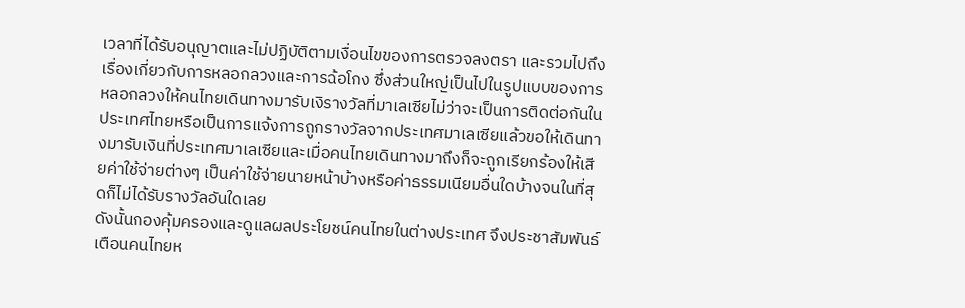เวลาที่ได้รับอนุญาตและไม่ปฏิบัติตามเงื่อนไขของการตรวจลงตรา และรวมไปถึงเรื่องเกี่ยวกับการหลอกลวงและการฉ้อโกง ซึ่งส่วนใหญ่เป็นไปในรูปแบบของการหลอกลวงให้คนไทยเดินทางมารับเงิรางวัลที่มาเลเซียไม่ว่าจะเป็นการติดต่อกันในประเทศไทยหรือเป็นการแจ้งการถูกรางวัลจากประเทศมาเลเซียแล้วขอให้เดินทางมารับเงินที่ประเทศมาเลเซียและเมื่อคนไทยเดินทางมาถึงก็จะถูกเรียกร้องให้เสียค่าใช้จ่ายต่างๆ เป็นค่าใช้จ่ายนายหน้าบ้างหรือค่าธรรมเนียมอื่นใดบ้างจนในที่สุดก็ไม่ได้รับรางวัลอันใดเลย
ดังนั้นกองคุ้มครองและดูแลผลประโยชน์คนไทยในต่างประเทศ จึงประชาสัมพันธ์เตือนคนไทยห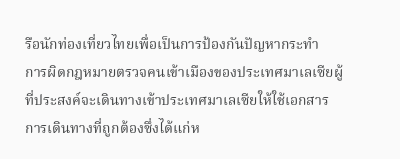รือนักท่องเที่ยวไทยเพื่อเป็นการป้องกันปัญหากระทำ
การผิดกฎหมายตรวจคนเข้าเมืองของประเทศมาเลเซียผู้ที่ประสงค์จะเดินทางเข้าประเทศมาเลเซียให้ใช้เอกสารการเดินทางที่ถูกต้องซึ่งได้แก่ห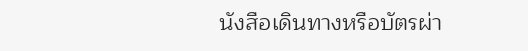นังสือเดินทางหรือบัตรผ่า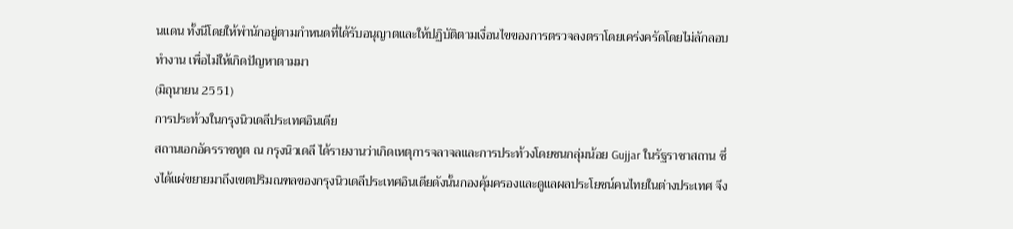นแดน ทั้งนีโดยให้พำนักอยู่ตามกำหนดที่ได้รับอนุญาตและให้ปฏิบัติตามเงื่อนไขของการตรวจลงตราโดยเคร่งครัดโดยไม่ลักลอบทำงาน เพื่อไม่ให้เกิดปัญหาตามมา
(มิถุนายน 2551)
การประท้วงในกรุงนิวเดลีประเทศอินเดีย
สถานเอกอัครราชทูต ณ กรุงนิวเดลี ได้รายงานว่าเกิดเหตุการจลาจลและการประท้วงโดยชนกลุ่มน้อย Gujjar ในรัฐราชาสถาน ซึ่งได้แผ่ขยายมาถึงเขตปริมณฑลของกรุงนิวเดลีประเทศอินเดียดังนั้นกองคุ้มครองและดูแลผลประโยชน์คนไทยในต่างประเทศ จึง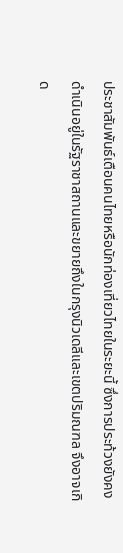ประชาสัมพันธ์เตือนคนไทยหรือนักท่องเที่ยวไทยในระยะนี้ ซึ่งการประท้วงยังคงดำเนินอยู่ในรัฐราชาสถานและขยายถึงในกรุงนิวเดลีและเขตปริมณฑล จึงอาจเกิด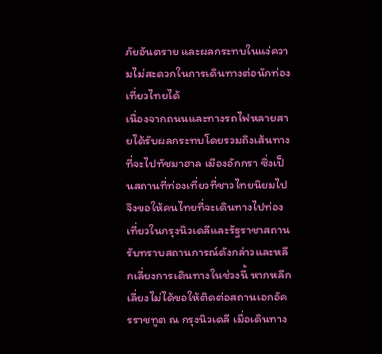ภัยอันตราย และผลกระทบในแง่ความไม่สะดวกในการเดินทางต่อนักท่องเที่ยวไทยได้
เนื่องจากถนนและทางรถไฟหลายสายได้รับผลกระทบโดยรวมถึงเส้นทางที่จะไปทัชมาฮาล เมืองอักกรา ซึ่งเป็นสถานที่ท่องเที่ยวที่ชาวไทยนิยมไป จึงขอให้คนไทยที่จะเดินทางไปท่องเที่ยวในกรุงนิวเดลีและรัฐราชาสถานรับทราบสถานการณ์ดังกล่าวและหลีกเลี่ยงการเดินทางในช่วงนี้ หากหลีกเลี่ยงไม่ได้ขอให้ติดต่อสถานเอกอัครราชทูต ณ กรุงนิวเดลี เมื่อเดินทาง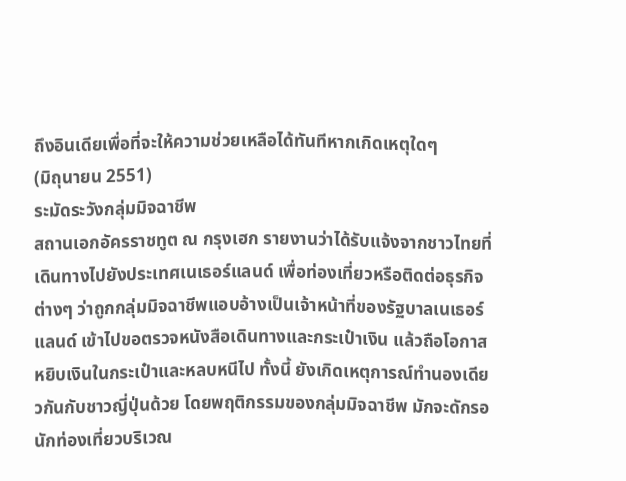ถึงอินเดียเพื่อที่จะให้ความช่วยเหลือได้ทันทีหากเกิดเหตุใดๆ
(มิถุนายน 2551)
ระมัดระวังกลุ่มมิจฉาชีพ
สถานเอกอัครราชทูต ณ กรุงเฮก รายงานว่าได้รับแจ้งจากชาวไทยที่เดินทางไปยังประเทศเนเธอร์แลนด์ เพื่อท่องเที่ยวหรือติดต่อธุรกิจต่างๆ ว่าถูกกลุ่มมิจฉาชีพแอบอ้างเป็นเจ้าหน้าที่ของรัฐบาลเนเธอร์แลนด์ เข้าไปขอตรวจหนังสือเดินทางและกระเป๋าเงิน แล้วถือโอกาสหยิบเงินในกระเป๋าและหลบหนีไป ทั้งนี้ ยังเกิดเหตุการณ์ทำนองเดียวกันกับชาวญี่ปุ่นด้วย โดยพฤติกรรมของกลุ่มมิจฉาชีพ มักจะดักรอนักท่องเที่ยวบริเวณ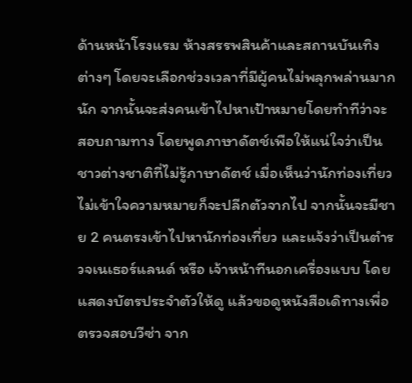ด้านหน้าโรงแรม ห้างสรรพสินค้าและสถานบันเทิงต่างๆ โดยจะเลือกช่วงเวลาที่มีผู้คนไม่พลุกพล่านมากนัก จากนั้นจะส่งคนเข้าไปหาเป้าหมายโดยทำทีว่าจะสอบถามทาง โดยพูดภาษาดัตช์เพือให้แน่ใจว่าเป็นชาวต่างชาติที่ไม่รู้ภาษาดัตช์ เมื่อเห็นว่านักท่องเที่ยวไม่เข้าใจความหมายก็จะปลีกตัวจากไป จากนั้นจะมีชาย 2 คนตรงเข้าไปหานักท่องเที่ยว และแจ้งว่าเป็นตำรวจเนเธอร์แลนด์ หรือ เจ้าหน้าทีนอกเครื่องแบบ โดยแสดงบัตรประจำตัวให้ดู แล้วขอดูหนังสือเดิทางเพื่อตรวจสอบวีซ่า จาก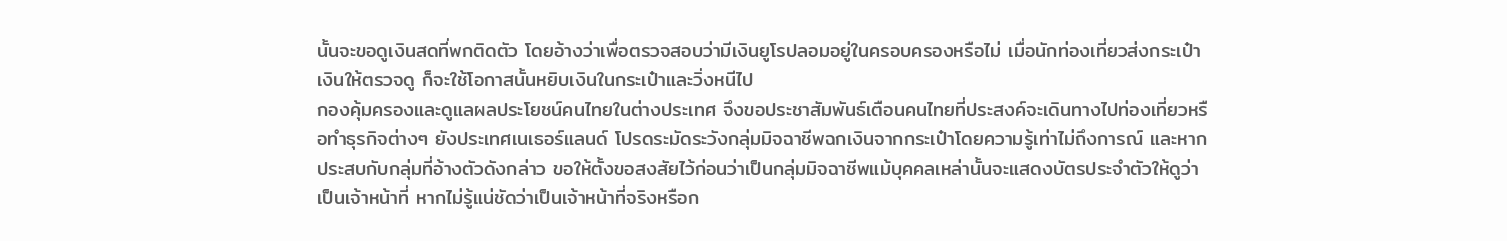นั้นจะขอดูเงินสดที่พกติดตัว โดยอ้างว่าเพื่อตรวจสอบว่ามีเงินยูโรปลอมอยู่ในครอบครองหรือไม่ เมื่อนักท่องเที่ยวส่งกระเป๋าเงินให้ตรวจดู ก็จะใช้โอกาสนั้นหยิบเงินในกระเป๋าและวิ่งหนีไป
กองคุ้มครองและดูแลผลประโยชน์คนไทยในต่างประเทศ จึงขอประชาสัมพันธ์เตือนคนไทยที่ประสงค์จะเดินทางไปท่องเที่ยวหรือทำธุรกิจต่างๆ ยังประเทศเนเธอร์แลนด์ โปรดระมัดระวังกลุ่มมิจฉาชีพฉกเงินจากกระเป๋าโดยความรู้เท่าไม่ถึงการณ์ และหากประสบกับกลุ่มที่อ้างตัวดังกล่าว ขอให้ตั้งขอสงสัยไว้ก่อนว่าเป็นกลุ่มมิจฉาชีพแม้บุคคลเหล่านั้นจะแสดงบัตรประจำตัวให้ดูว่าเป็นเจ้าหน้าที่ หากไม่รู้แน่ชัดว่าเป็นเจ้าหน้าที่จริงหรือก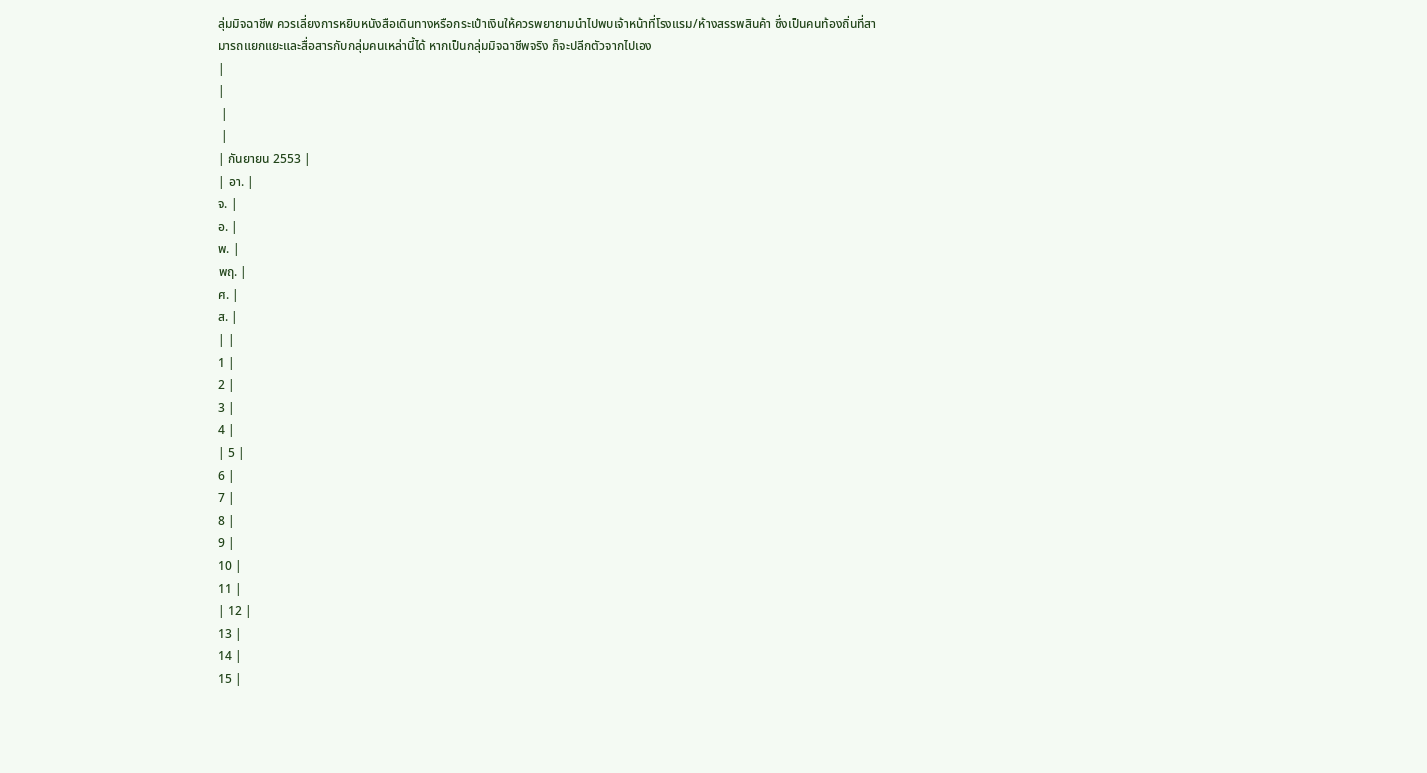ลุ่มมิจฉาชีพ ควรเลี่ยงการหยิบหนังสือเดินทางหรือกระเป๋าเงินให้ควรพยายามนำไปพบเจ้าหน้าที่โรงแรม/ห้างสรรพสินค้า ซึ่งเป็นคนท้องถิ่นที่สามารถแยกแยะและสื่อสารกับกลุ่มคนเหล่านี้ได้ หากเป็นกลุ่มมิจฉาชีพจริง ก็จะปลีกตัวจากไปเอง
|
|
 |
 |
| กันยายน 2553 |
| อา. |
จ. |
อ. |
พ. |
พฤ. |
ศ. |
ส. |
| |
1 |
2 |
3 |
4 |
| 5 |
6 |
7 |
8 |
9 |
10 |
11 |
| 12 |
13 |
14 |
15 |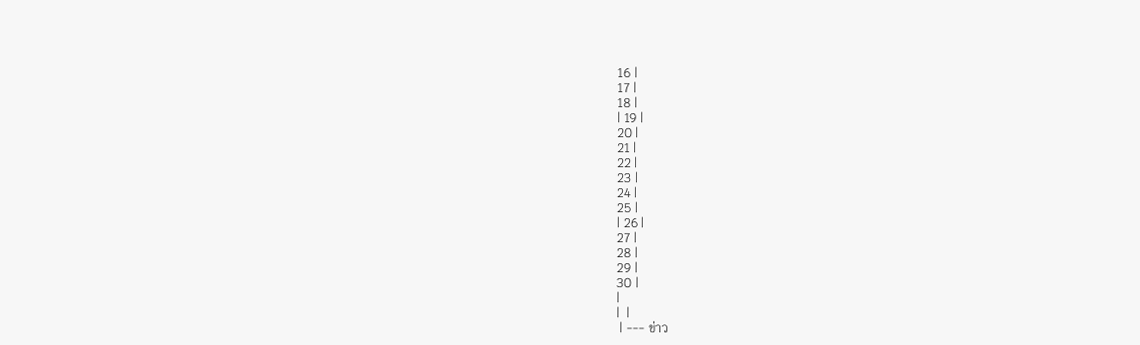16 |
17 |
18 |
| 19 |
20 |
21 |
22 |
23 |
24 |
25 |
| 26 |
27 |
28 |
29 |
30 |
|
|  |
 | --- ข่าว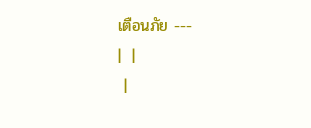เตือนภัย ---
|  |
 |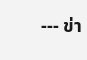--- ข่า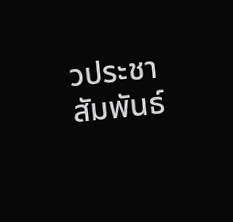วประชาสัมพันธ์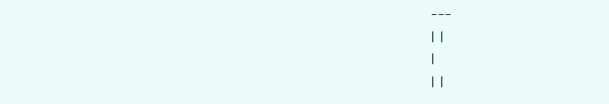---
|  |
|
|  |